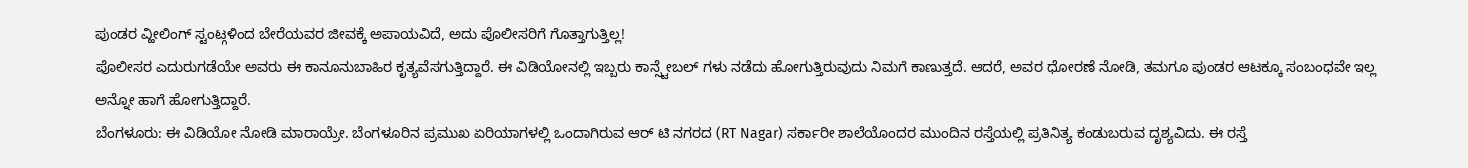ಪುಂಡರ ವ್ಹೀಲಿಂಗ್ ಸ್ಟಂಟ್ಗಳಿಂದ ಬೇರೆಯವರ ಜೀವಕ್ಕೆ ಅಪಾಯವಿದೆ, ಅದು ಪೊಲೀಸರಿಗೆ ಗೊತ್ತಾಗುತ್ತಿಲ್ಲ!
ಪೊಲೀಸರ ಎದುರುಗಡೆಯೇ ಅವರು ಈ ಕಾನೂನುಬಾಹಿರ ಕೃತ್ಯವೆಸಗುತ್ತಿದ್ದಾರೆ. ಈ ವಿಡಿಯೋನಲ್ಲಿ ಇಬ್ಬರು ಕಾನ್ಸ್ಟೇಬಲ್ ಗಳು ನಡೆದು ಹೋಗುತ್ತಿರುವುದು ನಿಮಗೆ ಕಾಣುತ್ತದೆ. ಆದರೆ, ಅವರ ಧೋರಣೆ ನೋಡಿ, ತಮಗೂ ಪುಂಡರ ಆಟಕ್ಕೂ ಸಂಬಂಧವೇ ಇಲ್ಲ ಅನ್ನೋ ಹಾಗೆ ಹೋಗುತ್ತಿದ್ದಾರೆ.
ಬೆಂಗಳೂರು: ಈ ವಿಡಿಯೋ ನೋಡಿ ಮಾರಾಯ್ರೇ. ಬೆಂಗಳೂರಿನ ಪ್ರಮುಖ ಏರಿಯಾಗಳಲ್ಲಿ ಒಂದಾಗಿರುವ ಆರ್ ಟಿ ನಗರದ (RT Nagar) ಸರ್ಕಾರೀ ಶಾಲೆಯೊಂದರ ಮುಂದಿನ ರಸ್ತೆಯಲ್ಲಿ ಪ್ರತಿನಿತ್ಯ ಕಂಡುಬರುವ ದೃಶ್ಯವಿದು. ಈ ರಸ್ತೆ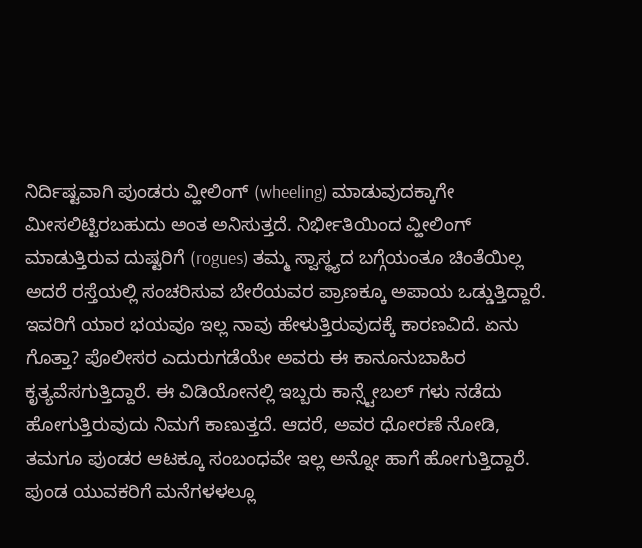ನಿರ್ದಿಷ್ಟವಾಗಿ ಪುಂಡರು ವ್ಹೀಲಿಂಗ್ (wheeling) ಮಾಡುವುದಕ್ಕಾಗೇ ಮೀಸಲಿಟ್ಟಿರಬಹುದು ಅಂತ ಅನಿಸುತ್ತದೆ. ನಿರ್ಭೀತಿಯಿಂದ ವ್ಹೀಲಿಂಗ್ ಮಾಡುತ್ತಿರುವ ದುಷ್ಟರಿಗೆ (rogues) ತಮ್ಮ ಸ್ವಾಸ್ಥ್ಯದ ಬಗ್ಗೆಯಂತೂ ಚಿಂತೆಯಿಲ್ಲ ಅದರೆ ರಸ್ತೆಯಲ್ಲಿ ಸಂಚರಿಸುವ ಬೇರೆಯವರ ಪ್ರಾಣಕ್ಕೂ ಅಪಾಯ ಒಡ್ಡುತ್ತಿದ್ದಾರೆ. ಇವರಿಗೆ ಯಾರ ಭಯವೂ ಇಲ್ಲ ನಾವು ಹೇಳುತ್ತಿರುವುದಕ್ಕೆ ಕಾರಣವಿದೆ. ಏನು ಗೊತ್ತಾ? ಪೊಲೀಸರ ಎದುರುಗಡೆಯೇ ಅವರು ಈ ಕಾನೂನುಬಾಹಿರ ಕೃತ್ಯವೆಸಗುತ್ತಿದ್ದಾರೆ. ಈ ವಿಡಿಯೋನಲ್ಲಿ ಇಬ್ಬರು ಕಾನ್ಸ್ಟೇಬಲ್ ಗಳು ನಡೆದು ಹೋಗುತ್ತಿರುವುದು ನಿಮಗೆ ಕಾಣುತ್ತದೆ. ಆದರೆ, ಅವರ ಧೋರಣೆ ನೋಡಿ, ತಮಗೂ ಪುಂಡರ ಆಟಕ್ಕೂ ಸಂಬಂಧವೇ ಇಲ್ಲ ಅನ್ನೋ ಹಾಗೆ ಹೋಗುತ್ತಿದ್ದಾರೆ.
ಪುಂಡ ಯುವಕರಿಗೆ ಮನೆಗಳಳಲ್ಲೂ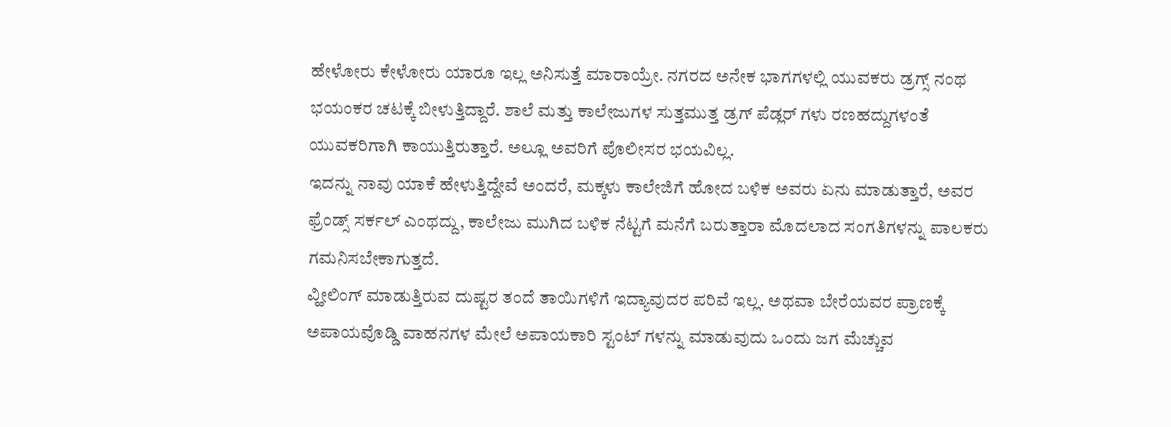ಹೇಳೋರು ಕೇಳೋರು ಯಾರೂ ಇಲ್ಲ ಅನಿಸುತ್ತೆ ಮಾರಾಯ್ರೇ. ನಗರದ ಅನೇಕ ಭಾಗಗಳಲ್ಲಿ ಯುವಕರು ಡ್ರಗ್ಸ್ ನಂಥ ಭಯಂಕರ ಚಟಕ್ಕೆ ಬೀಳುತ್ತಿದ್ದಾರೆ. ಶಾಲೆ ಮತ್ತು ಕಾಲೇಜುಗಳ ಸುತ್ತಮುತ್ತ ಡ್ರಗ್ ಪೆಡ್ಲರ್ ಗಳು ರಣಹದ್ದುಗಳಂತೆ ಯುವಕರಿಗಾಗಿ ಕಾಯುತ್ತಿರುತ್ತಾರೆ. ಅಲ್ಲೂ ಅವರಿಗೆ ಪೊಲೀಸರ ಭಯವಿಲ್ಲ.
ಇದನ್ನು ನಾವು ಯಾಕೆ ಹೇಳುತ್ತಿದ್ದೇವೆ ಅಂದರೆ, ಮಕ್ಕಳು ಕಾಲೇಜಿಗೆ ಹೋದ ಬಳಿಕ ಅವರು ಏನು ಮಾಡುತ್ತಾರೆ, ಅವರ ಫ್ರೆಂಡ್ಸ್ ಸರ್ಕಲ್ ಎಂಥದ್ದು, ಕಾಲೇಜು ಮುಗಿದ ಬಳಿಕ ನೆಟ್ಟಗೆ ಮನೆಗೆ ಬರುತ್ತಾರಾ ಮೊದಲಾದ ಸಂಗತಿಗಳನ್ನು ಪಾಲಕರು ಗಮನಿಸಬೇಕಾಗುತ್ತದೆ.
ವ್ಹೀಲಿಂಗ್ ಮಾಡುತ್ತಿರುವ ದುಷ್ಟರ ತಂದೆ ತಾಯಿಗಳಿಗೆ ಇದ್ಯಾವುದರ ಪರಿವೆ ಇಲ್ಲ. ಅಥವಾ ಬೇರೆಯವರ ಪ್ರಾಣಕ್ಕೆ ಅಪಾಯವೊಡ್ಡಿ ವಾಹನಗಳ ಮೇಲೆ ಅಪಾಯಕಾರಿ ಸ್ಟಂಟ್ ಗಳನ್ನು ಮಾಡುವುದು ಒಂದು ಜಗ ಮೆಚ್ಚುವ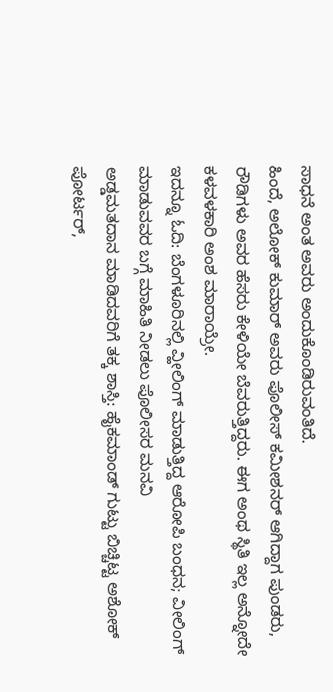ಸಾಧನೆ ಅಂತ ಅವರು ಅಂದುಕೊಂಡಿರುವಂತಿದೆ.
ಹಿಂದೆ, ಅಲೋಕ್ ಕುಮಾರ್ ಅವರು ಪೊಲೀಸ್ ಕಮೀಶನರ್ ಆಗಿದ್ದಾಗ ಪುಂಡರು, ರೌಡಿಗಳು ಅವರ ಹೆಸರು ಕೇಳಿಯೇ ಬೆವರುತ್ತಿದ್ದರು. ಈಗ ಅಂಥ ಸ್ಥಿತಿ ಇಲ್ಲ ಅನ್ನೋದೇ ಕಳವಳಕಾರಿ ಅಂಶ ಮಾರಾಯ್ರೇ.
ಇದನ್ನೂ ಓದಿ: ಬೆಂಗಳೂರಿನಲ್ಲಿ ವ್ಹೀಲಿಂಗ್ ಮಾಡುತ್ತಿದ್ದ ಆರೋಪಿ ಬಂಧನ; ವೀಲಿಂಗ್ ಮಾಡುವವರ ಬಗ್ಗೆ ಮಾಹಿತಿ ನೀಡಲು ಪೊಲೀಸರ ಮನವಿ
ಅಡ್ಡಮತದಾನ ಮಾಡಿದವರಿಗೆ ತಕ್ಕ ಶಾಸ್ತಿ: ಹೈಕಮಾಂಡ್ ಗುಟ್ಟು ಬಿಚ್ಚಿಟ್ಟ ಅಶೋಕ್
ಪೋರ್ಟರ್,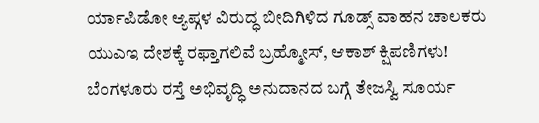ರ್ಯಾಪಿಡೋ ಆ್ಯಪ್ಗಳ ವಿರುದ್ಧ ಬೀದಿಗಿಳಿದ ಗೂಡ್ಸ್ ವಾಹನ ಚಾಲಕರು
ಯುಎಇ ದೇಶಕ್ಕೆ ರಫ್ತಾಗಲಿವೆ ಬ್ರಹ್ಮೋಸ್, ಆಕಾಶ್ ಕ್ಷಿಪಣಿಗಳು!
ಬೆಂಗಳೂರು ರಸ್ತೆ ಅಭಿವೃದ್ಧಿ ಅನುದಾನದ ಬಗ್ಗೆ ತೇಜಸ್ವಿ ಸೂರ್ಯ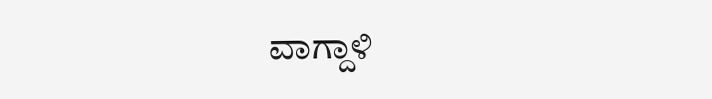ವಾಗ್ದಾಳಿ